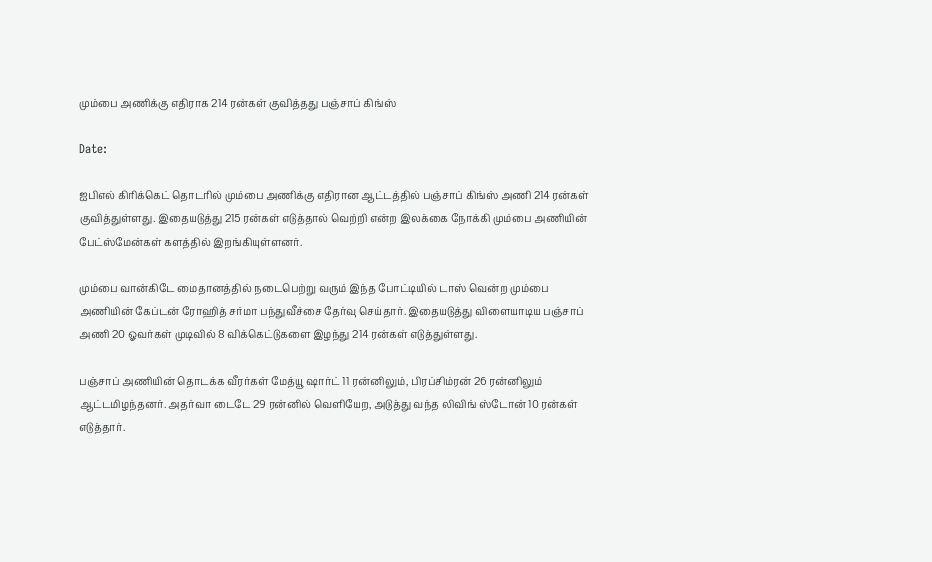மும்பை அணிக்கு எதிராக 214 ரன்கள் குவித்தது பஞ்சாப் கிங்ஸ்

Date:

ஐபிஎல் கிரிக்கெட் தொடரில் மும்பை அணிக்கு எதிரான ஆட்டத்தில் பஞ்சாப் கிங்ஸ் அணி 214 ரன்கள் குவித்துள்ளது. இதையடுத்து 215 ரன்கள் எடுத்தால் வெற்றி என்ற இலக்கை நோக்கி மும்பை அணியின் பேட்ஸ்மேன்கள் களத்தில் இறங்கியுள்ளனர்.

மும்பை வான்கிடே மைதானத்தில் நடைபெற்று வரும் இந்த போட்டியில் டாஸ் வென்ற மும்பை அணியின் கேப்டன் ரோஹித் சர்மா பந்துவீச்சை தேர்வு செய்தார். இதையடுத்து விளையாடிய பஞ்சாப் அணி 20 ஓவர்கள் முடிவில் 8 விக்கெட்டுகளை இழந்து 214 ரன்கள் எடுத்துள்ளது.

பஞ்சாப் அணியின் தொடக்க வீரர்கள் மேத்யூ ஷார்ட் 11 ரன்னிலும், பிரப்சிம்ரன் 26 ரன்னிலும் ஆட்டமிழந்தனர். அதர்வா டைடே 29 ரன்னில் வெளியேற, அடுத்து வந்த லிவிங் ஸ்டோன் 10 ரன்கள் எடுத்தார்.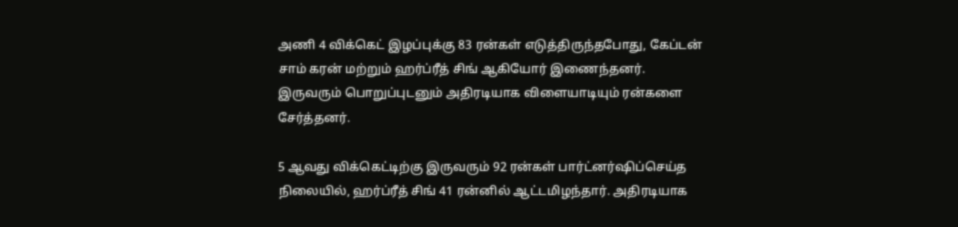அணி 4 விக்கெட் இழப்புக்கு 83 ரன்கள் எடுத்திருந்தபோது, கேப்டன் சாம் கரன் மற்றும் ஹர்ப்ரீத் சிங் ஆகியோர் இணைந்தனர். இருவரும் பொறுப்புடனும் அதிரடியாக விளையாடியும் ரன்களை சேர்த்தனர்.

5 ஆவது விக்கெட்டிற்கு இருவரும் 92 ரன்கள் பார்ட்னர்ஷிப்செய்த நிலையில், ஹர்ப்ரீத் சிங் 41 ரன்னில் ஆட்டமிழந்தார். அதிரடியாக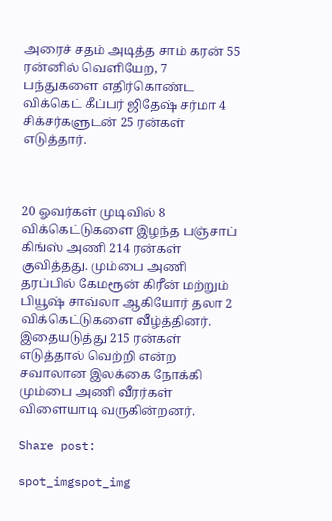அரைச் சதம் அடித்த சாம் கரன் 55 ரன்னில் வெளியேற, 7 பந்துகளை எதிர்கொண்ட விக்கெட் கீப்பர் ஜிதேஷ் சர்மா 4 சிக்சர்களுடன் 25 ரன்கள் எடுத்தார்.



20 ஓவர்கள் முடிவில் 8 விக்கெட்டுகளை இழந்த பஞ்சாப் கிங்ஸ் அணி 214 ரன்கள் குவித்தது. மும்பை அணி தரப்பில் கேமரூன் கிரீன் மற்றும் பியூஷ் சாவ்லா ஆகியோர் தலா 2 விக்கெட்டுகளை வீழ்த்தினர். இதையடுத்து 215 ரன்கள் எடுத்தால் வெற்றி என்ற சவாலான இலக்கை நோக்கி மும்பை அணி வீரர்கள் விளையாடி வருகின்றனர்.

Share post:

spot_imgspot_img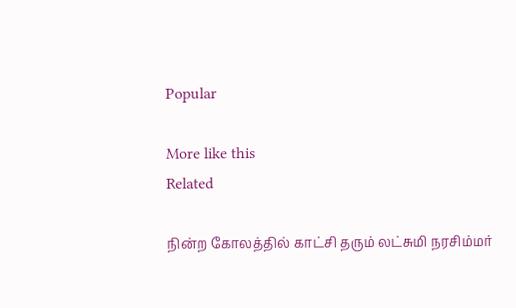Popular

More like this
Related

நின்ற கோலத்தில் காட்சி தரும் லட்சுமி நரசிம்மர்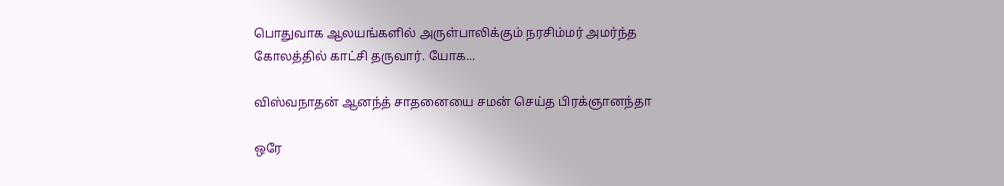பொதுவாக ஆலயங்களில் அருள்பாலிக்கும் நரசிம்மர் அமர்ந்த கோலத்தில் காட்சி தருவார். யோக...

விஸ்வநாதன் ஆனந்த் சாதனையை சமன் செய்த பிரக்ஞானந்தா

ஒரே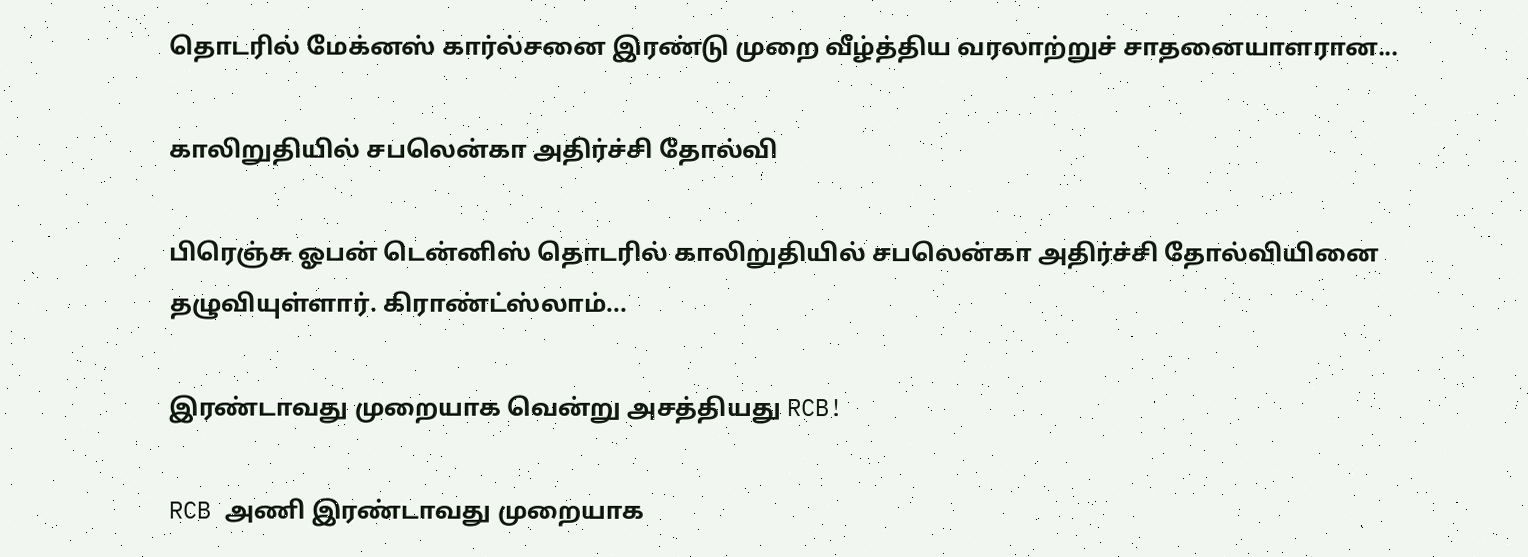தொடரில் மேக்னஸ் கார்ல்சனை இரண்டு முறை வீழ்த்திய வரலாற்றுச் சாதனையாளரான...

காலிறுதியில் சபலென்கா அதிர்ச்சி தோல்வி

பிரெஞ்சு ஓபன் டென்னிஸ் தொடரில் காலிறுதியில் சபலென்கா அதிர்ச்சி தோல்வியினை தழுவியுள்ளார். கிராண்ட்ஸ்லாம்...

இரண்டாவது முறையாக வென்று அசத்தியது RCB!

RCB அணி இரண்டாவது முறையாக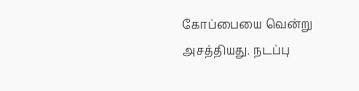கோப்பையை வென்று அசத்தியது. நடப்பு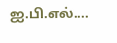ஐ.பி.எல்....